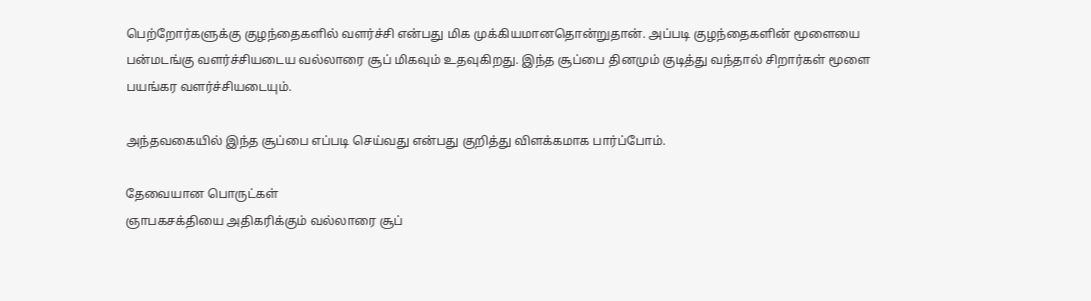பெற்றோர்களுக்கு குழந்தைகளில் வளர்ச்சி என்பது மிக முக்கியமானதொன்றுதான். அப்படி குழந்தைகளின் மூளையை பன்மடங்கு வளர்ச்சியடைய வல்லாரை சூப் மிகவும் உதவுகிறது. இந்த சூப்பை தினமும் குடித்து வந்தால் சிறார்கள் மூளை பயங்கர வளர்ச்சியடையும்.

அந்தவகையில் இந்த சூப்பை எப்படி செய்வது என்பது குறித்து விளக்கமாக பார்ப்போம்.

தேவையான பொருட்கள்
ஞாபகசக்தியை அதிகரிக்கும் வல்லாரை சூப்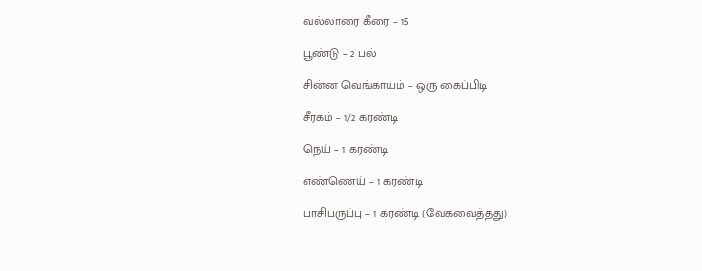வல்லாரை கீரை – 15

பூண்டு – 2 பல்

சின்ன வெங்காயம் – ஒரு கைப்பிடி

சீரகம் – 1/2 கரண்டி

நெய் – 1 கரண்டி

எண்ணெய் – 1 கரண்டி

பாசிபருப்பு – 1 கரண்டி (வேகவைத்தது)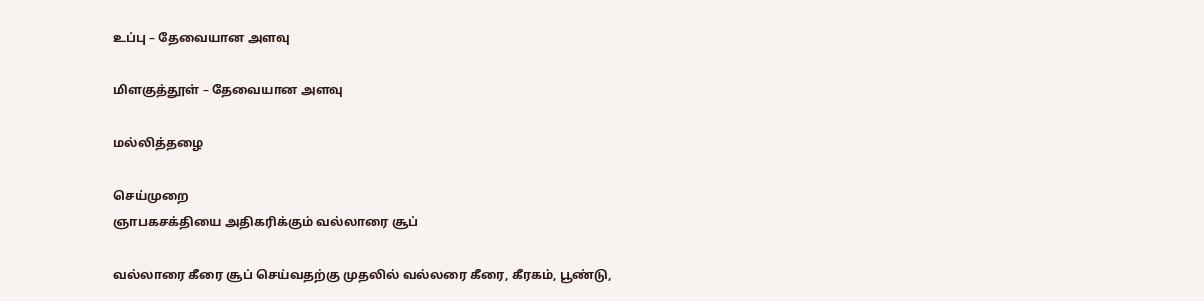உப்பு – தேவையான அளவு

மிளகுத்தூள் – தேவையான அளவு

மல்லித்தழை

செய்முறை
ஞாபகசக்தியை அதிகரிக்கும் வல்லாரை சூப்

வல்லாரை கீரை சூப் செய்வதற்கு முதலில் வல்லரை கீரை, கீரகம், பூண்டு,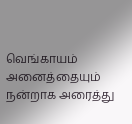வெங்காயம் அனைத்தையும் நன்றாக அரைத்து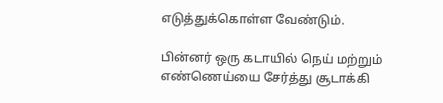எடுத்துக்கொள்ள வேண்டும்.

பின்னர் ஒரு கடாயில் நெய் மற்றும் எண்ணெய்யை சேர்த்து சூடாக்கி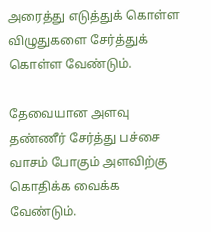அரைத்து எடுத்துக் கொள்ள விழுதுகளை சேர்த்துக் கொள்ள வேண்டும்.

தேவையான அளவு தண்ணீர் சேர்த்து பச்சை வாசம் போகும் அளவிற்கு கொதிக்க வைக்க வேண்டும்.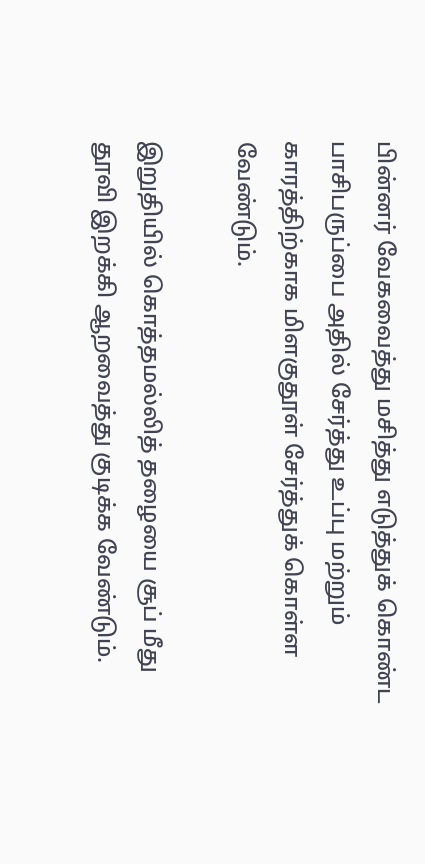பின்னர் வேகவைத்து மசித்து எடுத்துக் கொண்ட பாசிபருப்பை அதில் சேர்த்து உப்பு மற்றும் காரத்திற்காக மிளகுதூள் சேர்த்துக் கொள்ள வேண்டும்.

இறுதியில் கொத்தமல்லித் தழையை சூப் மீது தூவி இறக்கி ஆறவைத்து குடிக்க வேண்டும்.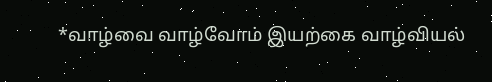*வாழ்வை வாழ்வோம் இயற்கை வாழ்வியல்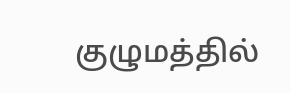குழுமத்தில்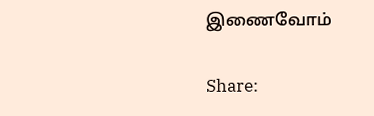இணைவோம்

Share: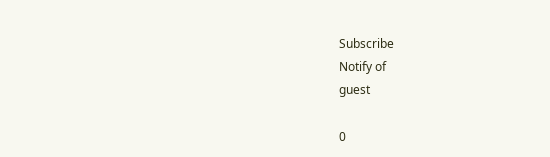Subscribe
Notify of
guest

0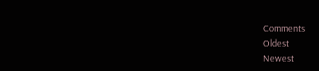Comments
Oldest
Newest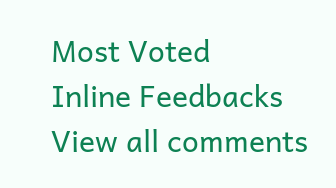Most Voted
Inline Feedbacks
View all comments